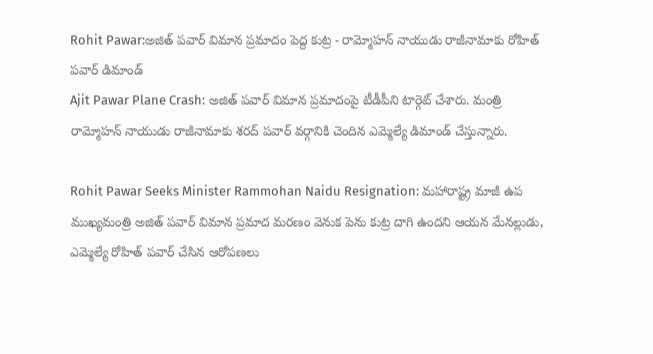Rohit Pawar:అజిత్ పవార్ విమాన ప్రమాదం పెద్ద కుట్ర - రామ్మోహన్ నాయుడు రాజీనామాకు రోహిత్ పవార్ డిమాండ్
Ajit Pawar Plane Crash: అజిత్ పవార్ విమాన ప్రమాదంపై టీడీపీని టార్గెట్ చేశారు. మంత్రి రామ్మోహన్ నాయుడు రాజీనామాకు శరద్ పవార్ వర్గానికి చెందిన ఎమ్మెల్యే డిమాండ్ చేస్తున్నారు.

Rohit Pawar Seeks Minister Rammohan Naidu Resignation: మహారాష్ట్ర మాజీ ఉప ముఖ్యమంత్రి అజిత్ పవార్ విమాన ప్రమాద మరణం వెనుక పెను కుట్ర దాగి ఉందని ఆయన మేనల్లుడు, ఎమ్మెల్యే రోహిత్ పవార్ చేసిన ఆరోపణలు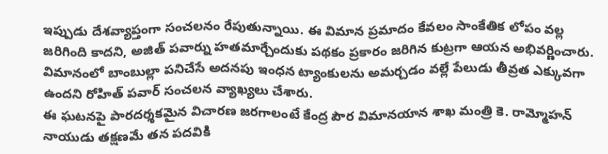ఇప్పుడు దేశవ్యాప్తంగా సంచలనం రేపుతున్నాయి. ఈ విమాన ప్రమాదం కేవలం సాంకేతిక లోపం వల్ల జరిగింది కాదని, అజిత్ పవార్ను హతమార్చేందుకు పథకం ప్రకారం జరిగిన కుట్రగా ఆయన అభివర్ణించారు. విమానంలో బాంబుల్లా పనిచేసే అదనపు ఇంధన ట్యాంకులను అమర్చడం వల్లే పేలుడు తీవ్రత ఎక్కువగా ఉందని రోహిత్ పవార్ సంచలన వ్యాఖ్యలు చేశారు.
ఈ ఘటనపై పారదర్శకమైన విచారణ జరగాలంటే కేంద్ర పౌర విమానయాన శాఖ మంత్రి కె. రామ్మోహన్ నాయుడు తక్షణమే తన పదవికి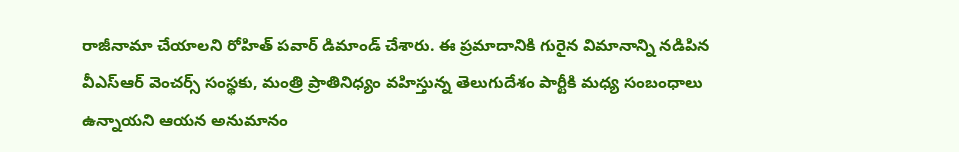రాజీనామా చేయాలని రోహిత్ పవార్ డిమాండ్ చేశారు. ఈ ప్రమాదానికి గురైన విమానాన్ని నడిపిన వీఎస్ఆర్ వెంచర్స్ సంస్థకు, మంత్రి ప్రాతినిధ్యం వహిస్తున్న తెలుగుదేశం పార్టీకి మధ్య సంబంధాలు ఉన్నాయని ఆయన అనుమానం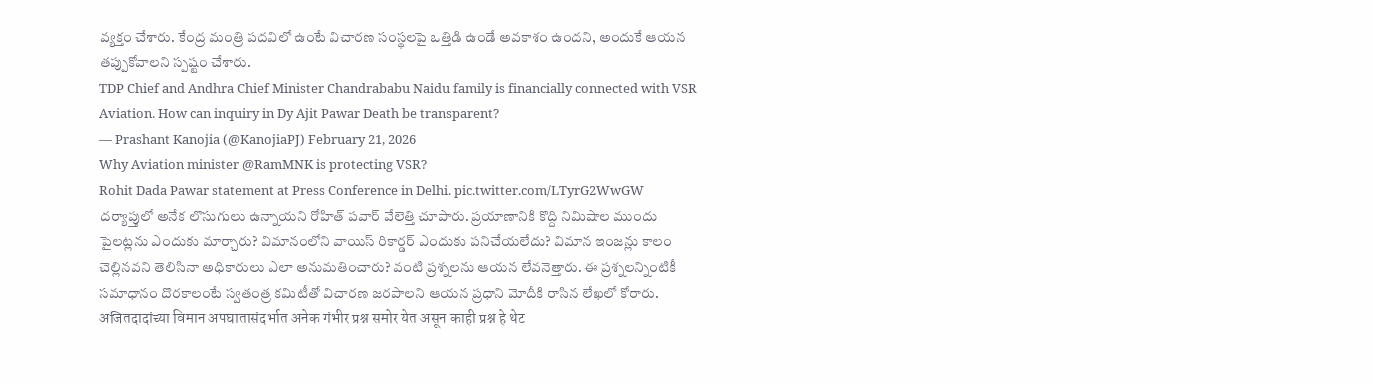వ్యక్తం చేశారు. కేంద్ర మంత్రి పదవిలో ఉంటే విచారణ సంస్థలపై ఒత్తిడి ఉండే అవకాశం ఉందని, అందుకే ఆయన తప్పుకోవాలని స్పష్టం చేశారు.
TDP Chief and Andhra Chief Minister Chandrababu Naidu family is financially connected with VSR Aviation. How can inquiry in Dy Ajit Pawar Death be transparent?
— Prashant Kanojia (@KanojiaPJ) February 21, 2026
Why Aviation minister @RamMNK is protecting VSR?
Rohit Dada Pawar statement at Press Conference in Delhi. pic.twitter.com/LTyrG2WwGW
దర్యాప్తులో అనేక లొసుగులు ఉన్నాయని రోహిత్ పవార్ వేలెత్తి చూపారు. ప్రయాణానికి కొద్ది నిమిషాల ముందు పైలట్లను ఎందుకు మార్చారు? విమానంలోని వాయిస్ రికార్డర్ ఎందుకు పనిచేయలేదు? విమాన ఇంజన్లు కాలం చెల్లినవని తెలిసినా అధికారులు ఎలా అనుమతించారు? వంటి ప్రశ్నలను ఆయన లేవనెత్తారు. ఈ ప్రశ్నలన్నింటికీ సమాధానం దొరకాలంటే స్వతంత్ర కమిటీతో విచారణ జరపాలని ఆయన ప్రధాని మోదీకి రాసిన లేఖలో కోరారు.
अजितदादांच्या विमान अपघातासंदर्भात अनेक गंभीर प्रश्न समोर येत असून काही प्रश्न हे थेट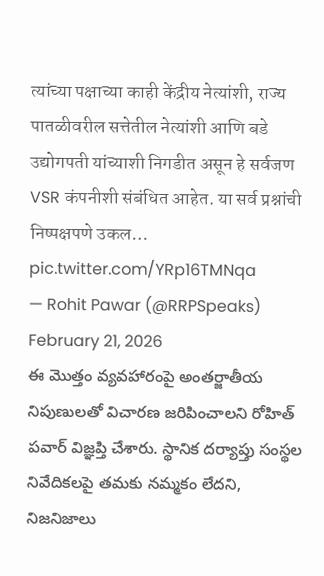त्यांच्या पक्षाच्या काही केंद्रीय नेत्यांशी, राज्य पातळीवरील सत्तेतील नेत्यांशी आणि बडे उद्योगपती यांच्याशी निगडीत असून हे सर्वजण VSR कंपनीशी संबंधित आहेत. या सर्व प्रश्नांची निष्पक्षपणे उकल… pic.twitter.com/YRp16TMNqa
— Rohit Pawar (@RRPSpeaks) February 21, 2026
ఈ మొత్తం వ్యవహారంపై అంతర్జాతీయ నిపుణులతో విచారణ జరిపించాలని రోహిత్ పవార్ విజ్ఞప్తి చేశారు. స్థానిక దర్యాప్తు సంస్థల నివేదికలపై తమకు నమ్మకం లేదని, నిజనిజాలు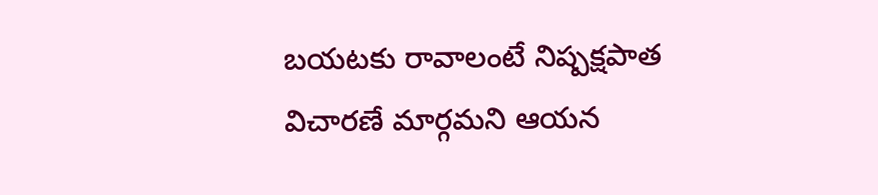బయటకు రావాలంటే నిష్పక్షపాత విచారణే మార్గమని ఆయన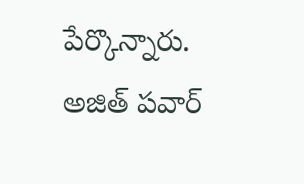పేర్కొన్నారు. అజిత్ పవార్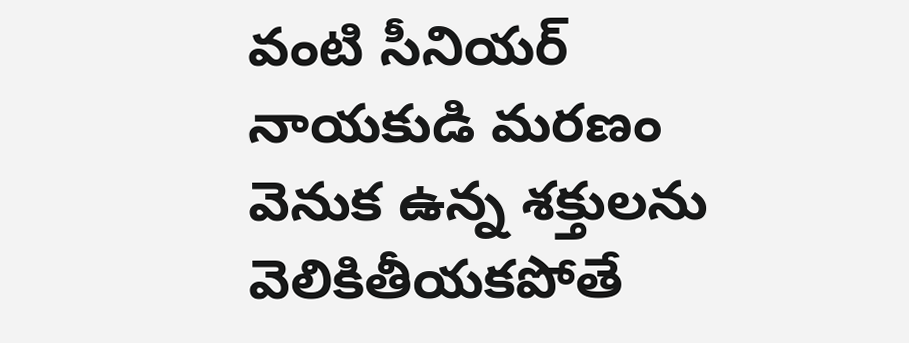వంటి సీనియర్ నాయకుడి మరణం వెనుక ఉన్న శక్తులను వెలికితీయకపోతే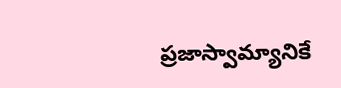ప్రజాస్వామ్యానికే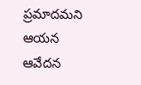ప్రమాదమని ఆయన ఆవేదన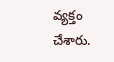వ్యక్తం చేశారు.